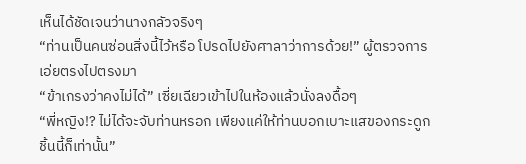เห็นได้ชัดเจนว่านางกลัวจริงๆ
“ท่านเป็นคนซ่อนสิ่งนี้ไว้หรือ โปรดไปยังศาลาว่าการด้วย!” ผู้ตรวจการเอ่ยตรงไปตรงมา
“ข้าเกรงว่าคงไม่ได้” เซี่ยเฉียวเข้าไปในห้องแล้วนั่งลงดื้อๆ
“พี่หญิง!? ไม่ได้จะจับท่านหรอก เพียงแค่ให้ท่านบอกเบาะแสของกระดูกชิ้นนี้ก็เท่านั้น”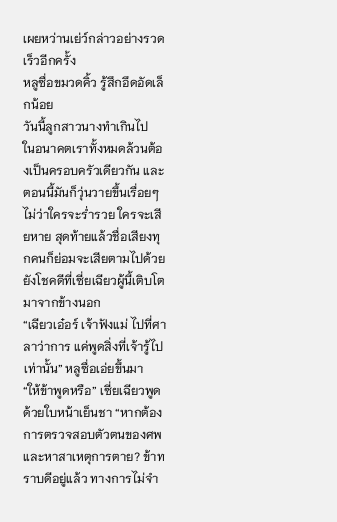เผยหว่านเย่ว์กล่าวอย่างรวดเร็วอีกครั้ง
หลูซื่อขมวดคิ้ว รู้สึกอึดอัดเล็กน้อย
วันนี้ลูกสาวนางทำเกินไป
ในอนาคตเราทั้งหมดล้วนต้องเป็นครอบครัวเดียวกัน และตอนนี้มันก็วุ่นวายขึ้นเรื่อยๆ ไม่ว่าใครจะร่ำรวย ใครจะเสียหาย สุดท้ายแล้วชื่อเสียงทุกคนก็ย่อมจะเสียตามไปด้วย
ยังโชคดีที่เซี่ยเฉียวผู้นี้เติบโตมาจากข้างนอก
“เฉียวเอ๋อร์ เจ้าฟังแม่ ไปที่ศาลาว่าการ แค่พูดสิ่งที่เจ้ารู้ไปเท่านั้น” หลูซื่อเอ่ยขึ้นมา
“ให้ข้าพูดหรือ” เซี่ยเฉียวพูดด้วยใบหน้าเย็นชา “หากต้องการตรวจสอบตัวตนของศพ และหาสาเหตุการตาย? ข้าทราบดีอยู่แล้ว ทางการไม่จำ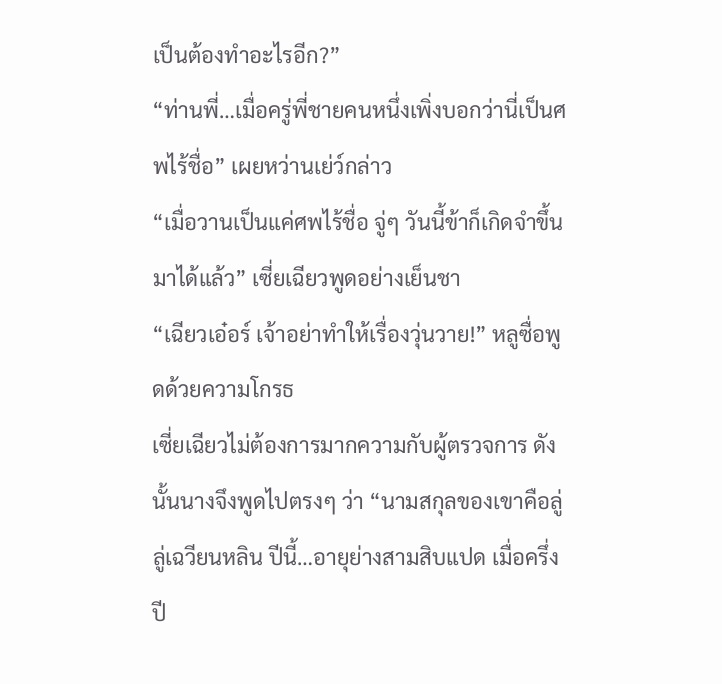เป็นต้องทำอะไรอีก?”
“ท่านพี่…เมื่อครู่พี่ชายคนหนึ่งเพิ่งบอกว่านี่เป็นศพไร้ชื่อ” เผยหว่านเย่ว์กล่าว
“เมื่อวานเป็นแค่ศพไร้ชื่อ จู่ๆ วันนี้ข้าก็เกิดจำขึ้นมาได้แล้ว” เซี่ยเฉียวพูดอย่างเย็นชา
“เฉียวเอ๋อร์ เจ้าอย่าทำให้เรื่องวุ่นวาย!” หลูซื่อพูดด้วยความโกรธ
เซี่ยเฉียวไม่ต้องการมากความกับผู้ตรวจการ ดังนั้นนางจึงพูดไปตรงๆ ว่า “นามสกุลของเขาคือลู่ ลู่เฉวียนหลิน ปีนี้…อายุย่างสามสิบแปด เมื่อครึ่งปี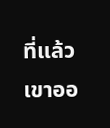ที่แล้ว เขาออ